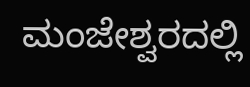ಮಂಜೇಶ್ವರದಲ್ಲಿ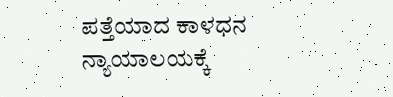ಪತ್ತೆಯಾದ ಕಾಳಧನ ನ್ಯಾಯಾಲಯಕ್ಕೆ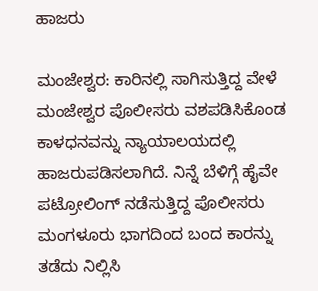ಹಾಜರು

ಮಂಜೇಶ್ವರ: ಕಾರಿನಲ್ಲಿ ಸಾಗಿಸುತ್ತಿದ್ದ ವೇಳೆ ಮಂಜೇಶ್ವರ ಪೊಲೀಸರು ವಶಪಡಿಸಿಕೊಂಡ ಕಾಳಧನವನ್ನು ನ್ಯಾಯಾಲಯದಲ್ಲಿ ಹಾಜರುಪಡಿಸಲಾಗಿದೆ. ನಿನ್ನೆ ಬೆಳಿಗ್ಗೆ ಹೈವೇ ಪಟ್ರೋಲಿಂಗ್ ನಡೆಸುತ್ತಿದ್ದ ಪೊಲೀಸರು ಮಂಗಳೂರು ಭಾಗದಿಂದ ಬಂದ ಕಾರನ್ನು ತಡೆದು ನಿಲ್ಲಿಸಿ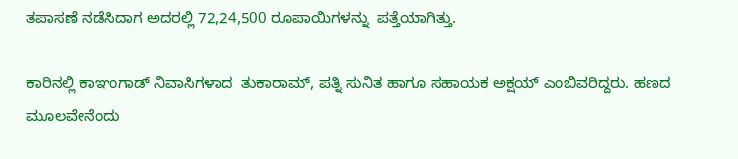ತಪಾಸಣೆ ನಡೆಸಿದಾಗ ಅದರಲ್ಲಿ 72,24,500 ರೂಪಾಯಿಗಳನ್ನು  ಪತ್ತೆಯಾಗಿತ್ತು.

ಕಾರಿನಲ್ಲಿ ಕಾಞಂಗಾಡ್ ನಿವಾಸಿಗಳಾದ  ತುಕಾರಾಮ್, ಪತ್ನಿ ಸುನಿತ ಹಾಗೂ ಸಹಾಯಕ ಅಕ್ಷಯ್ ಎಂಬಿವರಿದ್ದರು. ಹಣದ ಮೂಲವೇನೆಂದು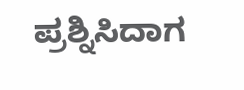ಪ್ರಶ್ನಿಸಿದಾಗ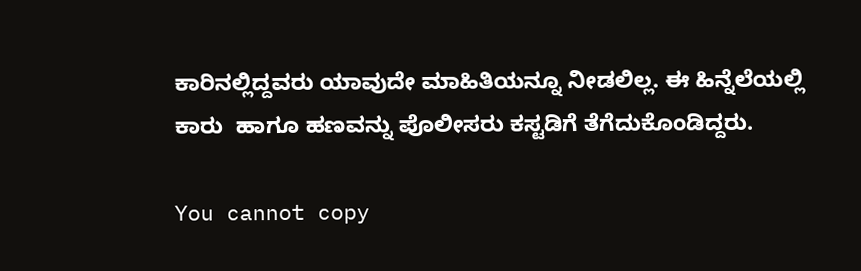ಕಾರಿನಲ್ಲಿದ್ದವರು ಯಾವುದೇ ಮಾಹಿತಿಯನ್ನೂ ನೀಡಲಿಲ್ಲ. ಈ ಹಿನ್ನೆಲೆಯಲ್ಲಿ ಕಾರು  ಹಾಗೂ ಹಣವನ್ನು ಪೊಲೀಸರು ಕಸ್ಟಡಿಗೆ ತೆಗೆದುಕೊಂಡಿದ್ದರು.

You cannot copy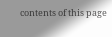contents of this page